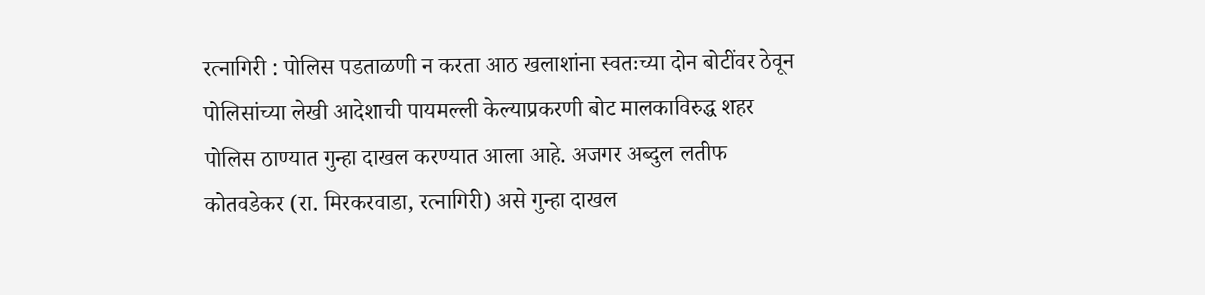रत्नागिरी : पोलिस पडताळणी न करता आठ खलाशांना स्वतःच्या दोन बोटींवर ठेवून पोलिसांच्या लेखी आदेशाची पायमल्ली केल्याप्रकरणी बोट मालकाविरुद्ध शहर पोलिस ठाण्यात गुन्हा दाखल करण्यात आला आहे. अजगर अब्दुल लतीफ कोतवडेकर (रा. मिरकरवाडा, रत्नागिरी) असे गुन्हा दाखल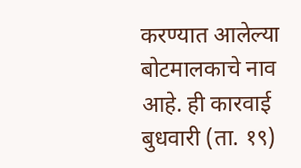करण्यात आलेल्या बोटमालकाचे नाव आहे. ही कारवाई बुधवारी (ता. १९)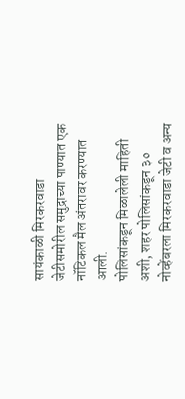सायंकाळी मिरकरवाडा जेटीसमोरील समुद्राच्या पाण्यात एक नॉटिकल मैल अंतरावर करण्यात आली.
पोलिसांकडून मिळालेली माहिती अशी, शहर पोलिसांकडून ३० नोव्हेंबरला मिरकरवाडा जेटी व अन्य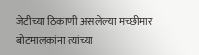जेटीच्या ठिकाणी असलेल्या मच्छीमार बोटमालकांना त्यांच्या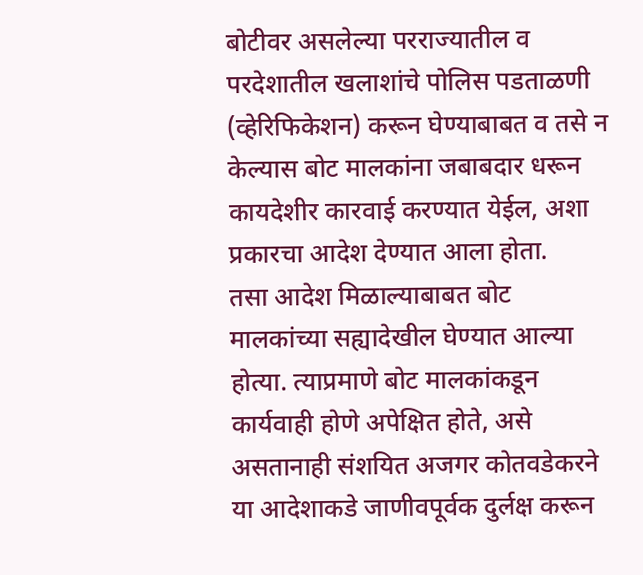बोटीवर असलेल्या परराज्यातील व परदेशातील खलाशांचे पोलिस पडताळणी (व्हेरिफिकेशन) करून घेण्याबाबत व तसे न केल्यास बोट मालकांना जबाबदार धरून कायदेशीर कारवाई करण्यात येईल, अशा प्रकारचा आदेश देण्यात आला होता.
तसा आदेश मिळाल्याबाबत बोट मालकांच्या सह्यादेखील घेण्यात आल्या होत्या. त्याप्रमाणे बोट मालकांकडून कार्यवाही होणे अपेक्षित होते, असे असतानाही संशयित अजगर कोतवडेकरने या आदेशाकडे जाणीवपूर्वक दुर्लक्ष करून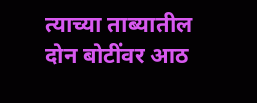त्याच्या ताब्यातील दोन बोटींवर आठ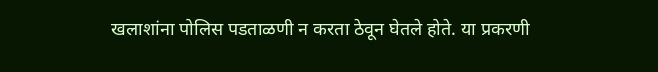खलाशांना पोलिस पडताळणी न करता ठेवून घेतले होते. या प्रकरणी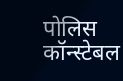पोलिस कॉन्स्टेबल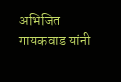अभिजित गायकवाड यांनी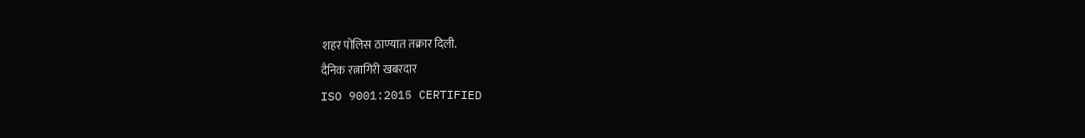शहर पोलिस ठाण्यात तक्रार दिली.
दैनिक रत्नागिरी खबरदार
ISO 9001:2015 CERTIFIED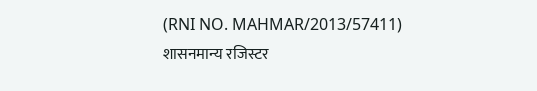(RNI NO. MAHMAR/2013/57411)
शासनमान्य रजिस्टर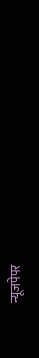न्यूजपेपर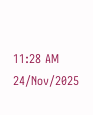11:28 AM 24/Nov/2025